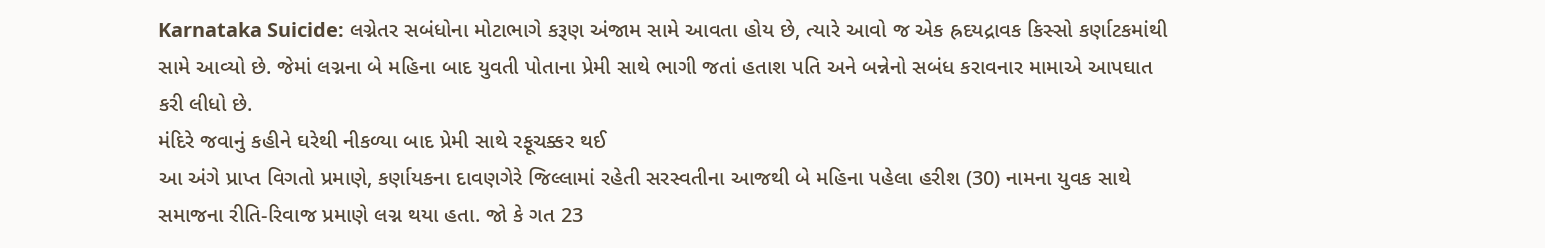Karnataka Suicide: લગ્નેતર સબંધોના મોટાભાગે કરૂણ અંજામ સામે આવતા હોય છે, ત્યારે આવો જ એક હ્રદયદ્રાવક કિસ્સો કર્ણાટકમાંથી સામે આવ્યો છે. જેમાં લગ્નના બે મહિના બાદ યુવતી પોતાના પ્રેમી સાથે ભાગી જતાં હતાશ પતિ અને બન્નેનો સબંધ કરાવનાર મામાએ આપઘાત કરી લીધો છે.
મંદિરે જવાનું કહીને ઘરેથી નીકળ્યા બાદ પ્રેમી સાથે રફૂચક્કર થઈ
આ અંગે પ્રાપ્ત વિગતો પ્રમાણે, કર્ણાયકના દાવણગેરે જિલ્લામાં રહેતી સરસ્વતીના આજથી બે મહિના પહેલા હરીશ (30) નામના યુવક સાથે સમાજના રીતિ-રિવાજ પ્રમાણે લગ્ન થયા હતા. જો કે ગત 23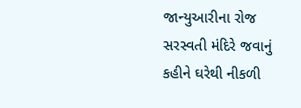જાન્યુઆરીના રોજ સરસ્વતી મંદિરે જવાનું કહીને ઘરેથી નીકળી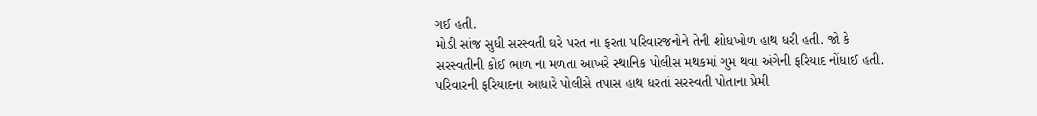ગઈ હતી.
મોડી સાંજ સુધી સરસ્વતી ઘરે પરત ના ફરતા પરિવારજનોને તેની શોધખોળ હાથ ધરી હતી. જો કે સરસ્વતીની કોઈ ભાળ ના મળતા આખરે સ્થાનિક પોલીસ મથકમાં ગુમ થવા અંગેની ફરિયાદ નોંધાઈ હતી.
પરિવારની ફરિયાદના આધારે પોલીસે તપાસ હાથ ધરતાં સરસ્વતી પોતાના પ્રેમી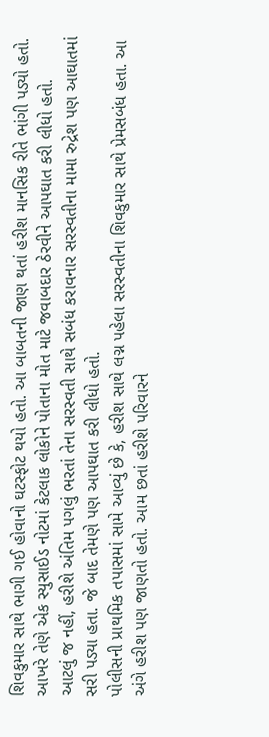શિવકુમાર સાથે ભાગી ગઈ હોવાનો ઘટસ્ફોટ થયો હતો. આ બાબતની જાણ થતાં હરીશ માનસિક રીતે ભાંગી પડ્યો હતો. આખરે તેણે એક સ્યુસાઈડ નોટમાં કેટલાક લોકોને પોતાના મોત માટે જવાબદાર ઠેરવીને આપઘાત કરી લીધો હતો.
આટલું જ નહીં, હરીશે અંતિમ પગલું ભરતાં તેના સરસ્વતી સાથે સબંધ કરાવનાર સરસ્વતીના મામા રુદ્રેશ પણ આઘાતમાં સરી પડ્યા હતા. જે બાદ તેમણે પણ આપઘાત કરી લીધો હતો.
પોલીસની પ્રાથમિક તપાસમાં સામે આવ્યું છે કે, હરીશ સાથે લગ્ન પહેલા સરસ્વતીના શિવકુમાર સાથે પ્રેમસબંધ હતા. આ અંગે હરીશ પણ જાણતો હતો. આમ છતાં હરીશે પરિવારને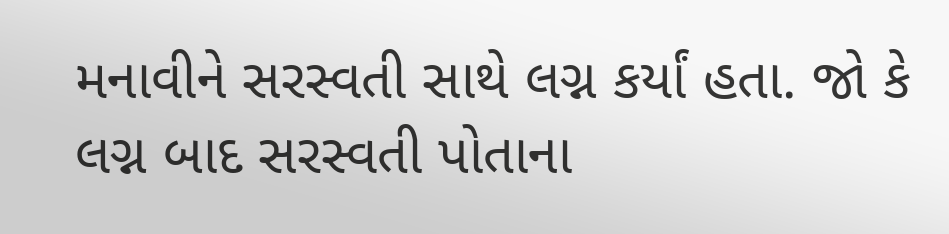મનાવીને સરસ્વતી સાથે લગ્ન કર્યાં હતા. જો કે લગ્ન બાદ સરસ્વતી પોતાના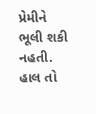પ્રેમીને ભૂલી શકી નહતી.
હાલ તો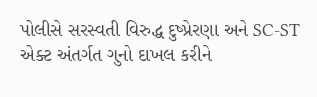પોલીસે સરસ્વતી વિરુદ્ધ દુષ્પ્રેરણા અને SC-ST એક્ટ અંતર્ગત ગુનો દાખલ કરીને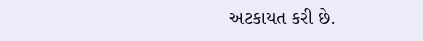અટકાયત કરી છે.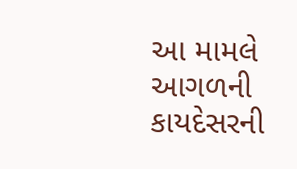આ મામલે આગળની કાયદેસરની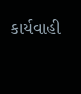કાર્યવાહી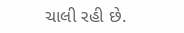ચાલી રહી છે.